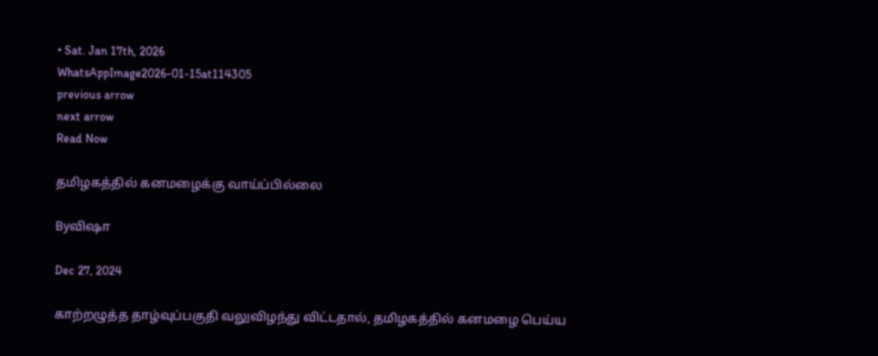• Sat. Jan 17th, 2026
WhatsAppImage2026-01-15at114305
previous arrow
next arrow
Read Now

தமிழகத்தில் கனமழைக்கு வாய்ப்பில்லை

Byவிஷா

Dec 27, 2024

காற்றழுத்த தாழ்வுப்பகுதி வலுவிழந்து விட்டதால், தமிழகத்தில் கனமழை பெய்ய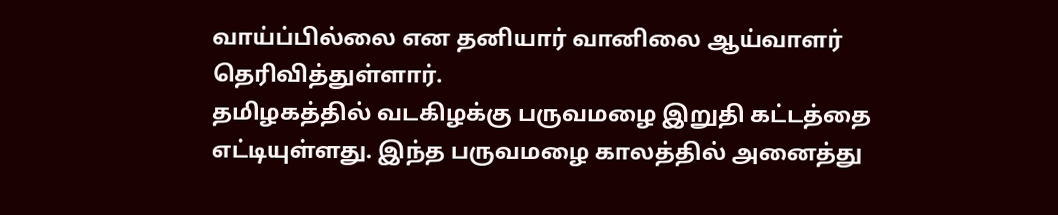வாய்ப்பில்லை என தனியார் வானிலை ஆய்வாளர் தெரிவித்துள்ளார்.
தமிழகத்தில் வடகிழக்கு பருவமழை இறுதி கட்டத்தை எட்டியுள்ளது. இந்த பருவமழை காலத்தில் அனைத்து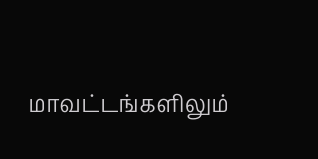மாவட்டங்களிலும்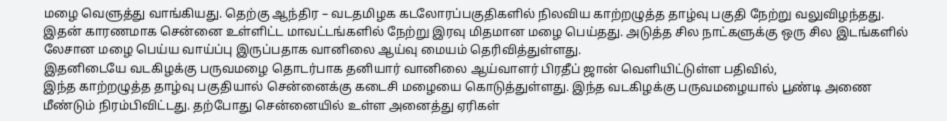மழை வெளுத்து வாங்கியது. தெற்கு ஆந்திர – வடதமிழக கடலோரப்பகுதிகளில் நிலவிய காற்றழுத்த தாழ்வு பகுதி நேற்று வலுவிழந்தது. இதன் காரணமாக சென்னை உள்ளிட்ட மாவட்டங்களில் நேற்று இரவு மிதமான மழை பெய்தது. அடுத்த சில நாட்களுக்கு ஒரு சில இடங்களில் லேசான மழை பெய்ய வாய்ப்பு இருப்பதாக வானிலை ஆய்வு மையம் தெரிவித்துள்ளது.
இதனிடையே வடகிழக்கு பருவமழை தொடர்பாக தனியார் வானிலை ஆய்வாளர் பிரதீப் ஜான் வெளியிட்டுள்ள பதிவில்,
இந்த காற்றழுத்த தாழ்வு பகுதியால் சென்னைக்கு கடைசி மழையை கொடுத்துள்ளது. இந்த வடகிழக்கு பருவமழையால் பூண்டி அணை மீண்டும் நிரம்பிவிட்டது. தற்போது சென்னையில் உள்ள அனைத்து ஏரிகள்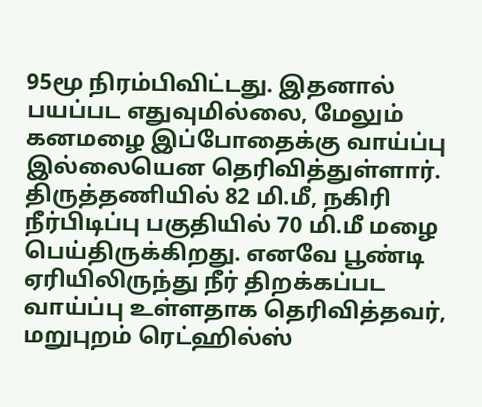95மூ நிரம்பிவிட்டது. இதனால் பயப்பட எதுவுமில்லை, மேலும் கனமழை இப்போதைக்கு வாய்ப்பு இல்லையென தெரிவித்துள்ளார்.
திருத்தணியில் 82 மி.மீ, நகிரி நீர்பிடிப்பு பகுதியில் 70 மி.மீ மழை பெய்திருக்கிறது. எனவே பூண்டி ஏரியிலிருந்து நீர் திறக்கப்பட வாய்ப்பு உள்ளதாக தெரிவித்தவர், மறுபுறம் ரெட்ஹில்ஸ்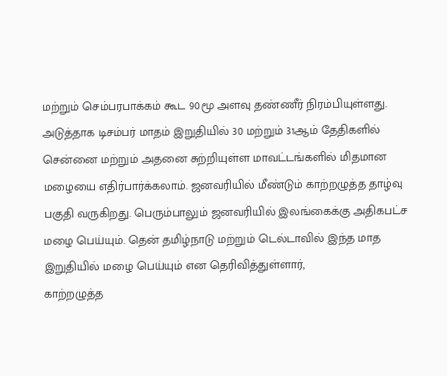மற்றும் செம்பரபாக்கம் கூட 90மூ அளவு தண்ணீர் நிரம்பியுள்ளது. அடுத்தாக டிசம்பர் மாதம் இறுதியில் 30 மற்றும் 31ஆம் தேதிகளில் சென்னை மற்றும் அதனை சுற்றியுள்ள மாவட்டங்களில் மிதமான மழையை எதிர்பார்க்கலாம். ஜனவரியில் மீண்டும் காற்றழுத்த தாழ்வு பகுதி வருகிறது. பெரும்பாலும் ஜனவரியில் இலங்கைக்கு அதிகபட்ச மழை பெய்யும். தென் தமிழ்நாடு மற்றும் டெல்டாவில் இந்த மாத இறுதியில் மழை பெய்யும் என தெரிவித்துள்ளார்,
காற்றழுத்த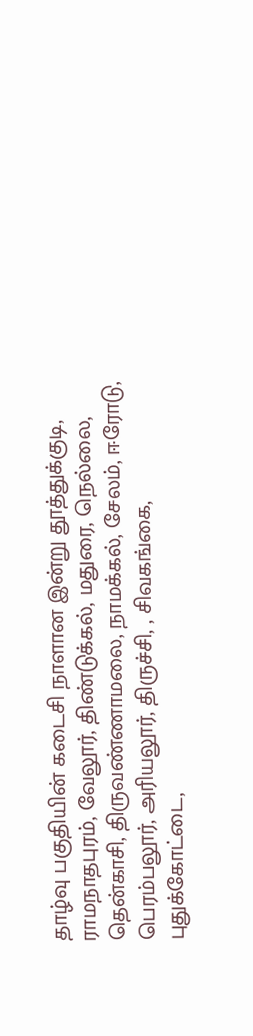தாழ்வு பகுதியின் கடைசி நாளான இன்று தூத்துக்குடி, ராமநாதபுரம், வேலூர், திண்டுக்கல், மதுரை, நெல்லை, தென்காசி, திருவண்ணாமலை, நாமக்கல், சேலம், ஈரோடு, பெரம்பலூர், அரியலூர், திருச்சி, , சிவகங்கை, புதுக்கோட்டை,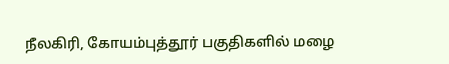நீலகிரி, கோயம்புத்தூர் பகுதிகளில் மழை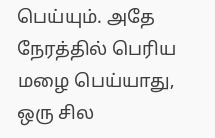பெய்யும். அதே நேரத்தில் பெரிய மழை பெய்யாது, ஒரு சில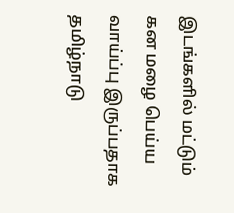இடங்களில் மட்டும் கன மழை பெய்ய வாய்ப்பு இருப்பதாக தமிழ்நாடு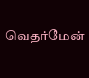வெதர்மேன்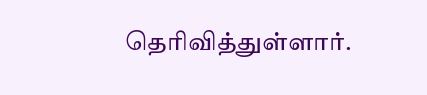தெரிவித்துள்ளார்.